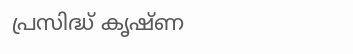പ്രസിദ്ധ് കൃഷ്ണ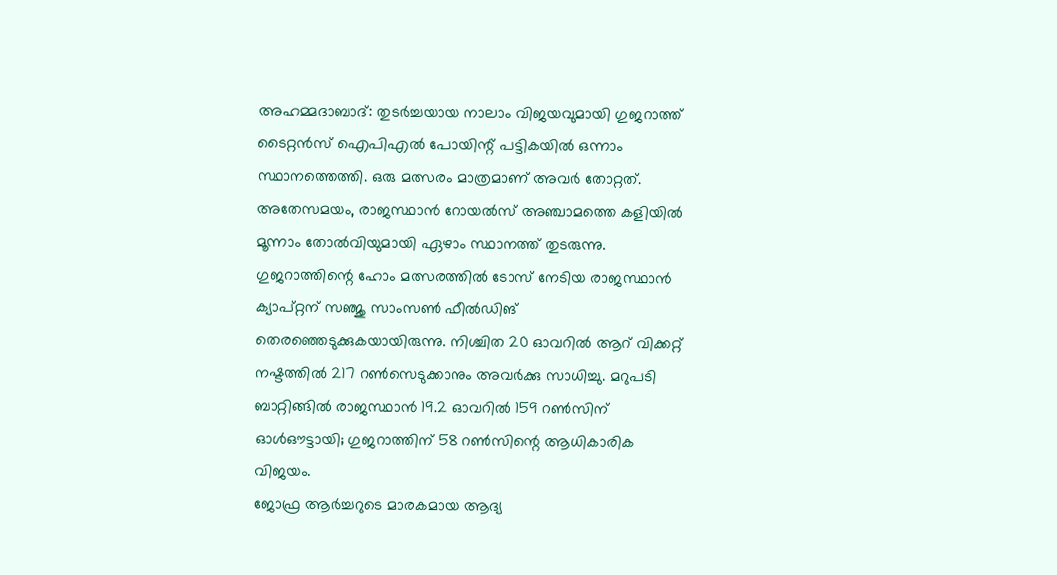അഹമ്മദാബാദ്: തുടർച്ചയായ നാലാം വിജയവുമായി ഗുജറാത്ത് ടൈറ്റൻസ് ഐപിഎൽ പോയിന്റ് പട്ടികയിൽ ഒന്നാം സ്ഥാനത്തെത്തി. ഒരു മത്സരം മാത്രമാണ് അവർ തോറ്റത്. അതേസമയം, രാജസ്ഥാൻ റോയൽസ് അഞ്ചാമത്തെ കളിയിൽ മൂന്നാം തോൽവിയുമായി ഏഴാം സ്ഥാനത്ത് തുടരുന്നു.
ഗുജറാത്തിന്റെ ഹോം മത്സരത്തിൽ ടോസ് നേടിയ രാജസ്ഥാൻ ക്യാപ്റ്റന് സഞ്ജു സാംസൺ ഫീൽഡിങ് തെരഞ്ഞെടുക്കുകയായിരുന്നു. നിശ്ചിത 20 ഓവറിൽ ആറ് വിക്കറ്റ് നഷ്ടത്തിൽ 217 റൺസെടുക്കാനും അവർക്കു സാധിച്ചു. മറുപടി ബാറ്റിങ്ങിൽ രാജസ്ഥാൻ 19.2 ഓവറിൽ 159 റൺസിന് ഓൾഔട്ടായി; ഗുജറാത്തിന് 58 റൺസിന്റെ ആധികാരിക വിജയം.
ജോഫ്ര ആർച്ചറുടെ മാരകമായ ആദ്യ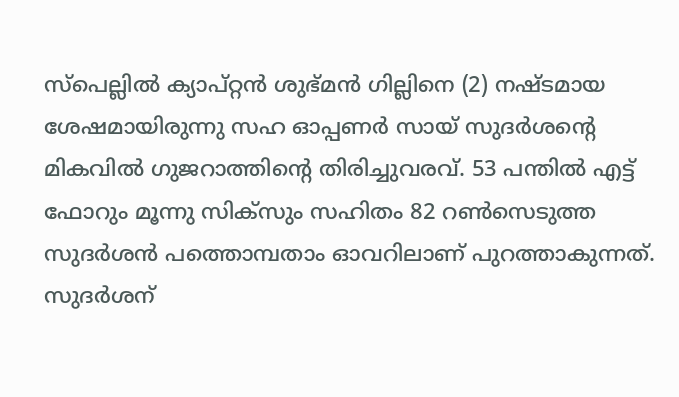സ്പെല്ലിൽ ക്യാപ്റ്റൻ ശുഭ്മൻ ഗില്ലിനെ (2) നഷ്ടമായ ശേഷമായിരുന്നു സഹ ഓപ്പണർ സായ് സുദർശന്റെ മികവിൽ ഗുജറാത്തിന്റെ തിരിച്ചുവരവ്. 53 പന്തിൽ എട്ട് ഫോറും മൂന്നു സിക്സും സഹിതം 82 റൺസെടുത്ത സുദർശൻ പത്തൊമ്പതാം ഓവറിലാണ് പുറത്താകുന്നത്.
സുദർശന്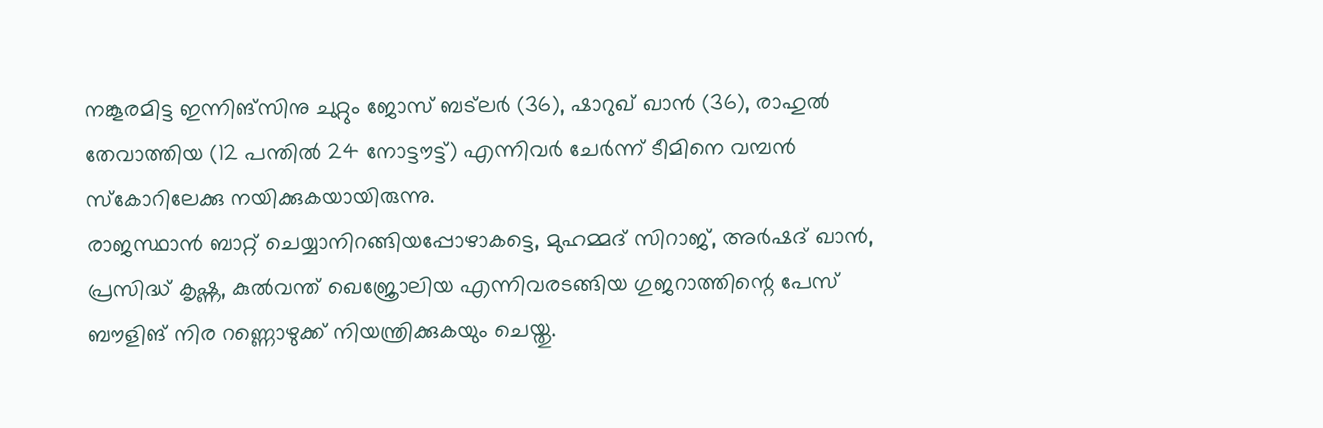നങ്കൂരമിട്ട ഇന്നിങ്സിനു ചുറ്റും ജോസ് ബട്ലർ (36), ഷാറുഖ് ഖാൻ (36), രാഹുൽ തേവാത്തിയ (12 പന്തിൽ 24 നോട്ടൗട്ട്) എന്നിവർ ചേർന്ന് ടീമിനെ വമ്പൻ സ്കോറിലേക്കു നയിക്കുകയായിരുന്നു.
രാജസ്ഥാൻ ബാറ്റ് ചെയ്യാനിറങ്ങിയപ്പോഴാകട്ടെ, മുഹമ്മദ് സിറാജ്, അർഷദ് ഖാൻ, പ്രസിദ്ധ് കൃഷ്ണ, കുൽവന്ത് ഖെജ്രോലിയ എന്നിവരടങ്ങിയ ഗുജറാത്തിന്റെ പേസ് ബൗളിങ് നിര റണ്ണൊഴുക്ക് നിയന്ത്രിക്കുകയും ചെയ്തു.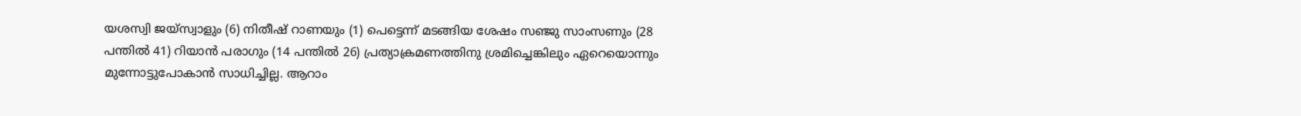യശസ്വി ജയ്സ്വാളും (6) നിതീഷ് റാണയും (1) പെട്ടെന്ന് മടങ്ങിയ ശേഷം സഞ്ജു സാംസണും (28 പന്തിൽ 41) റിയാൻ പരാഗും (14 പന്തിൽ 26) പ്രത്യാക്രമണത്തിനു ശ്രമിച്ചെങ്കിലും ഏറെയൊന്നും മുന്നോട്ടുപോകാൻ സാധിച്ചില്ല. ആറാം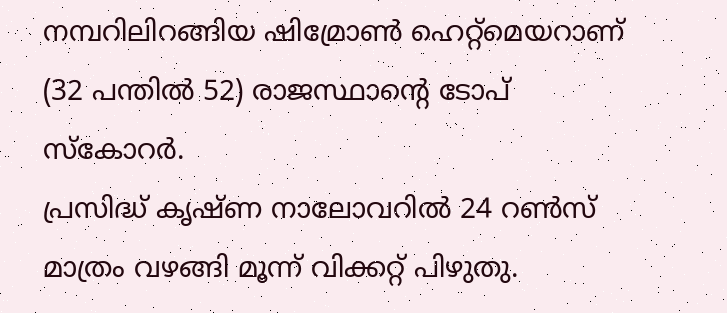നമ്പറിലിറങ്ങിയ ഷിമ്രോൺ ഹെറ്റ്മെയറാണ് (32 പന്തിൽ 52) രാജസ്ഥാന്റെ ടോപ് സ്കോറർ.
പ്രസിദ്ധ് കൃഷ്ണ നാലോവറിൽ 24 റൺസ് മാത്രം വഴങ്ങി മൂന്ന് വിക്കറ്റ് പിഴുതു.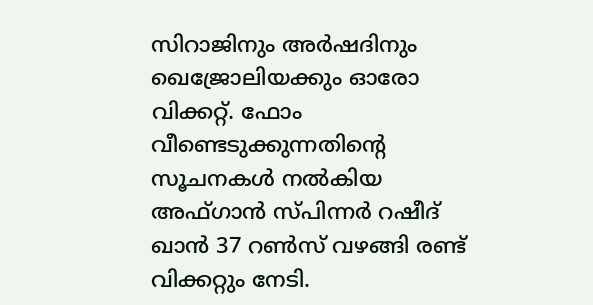സിറാജിനും അർഷദിനും ഖെജ്രോലിയക്കും ഓരോ വിക്കറ്റ്. ഫോം വീണ്ടെടുക്കുന്നതിന്റെ സൂചനകൾ നൽകിയ അഫ്ഗാൻ സ്പിന്നർ റഷീദ് ഖാൻ 37 റൺസ് വഴങ്ങി രണ്ട് വിക്കറ്റും നേടി.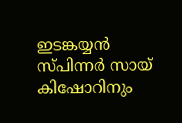ഇടങ്കയ്യൻ സ്പിന്നർ സായ് കിഷോറിനും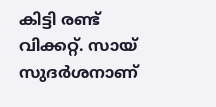കിട്ടി രണ്ട് വിക്കറ്റ്. സായ് സുദർശനാണ്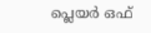പ്ലെയർ ഒഫ്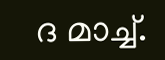ദ മാച്ച്.